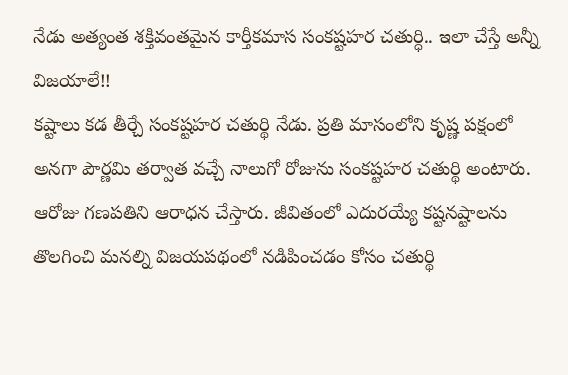నేడు అత్యంత శక్తివంతమైన కార్తీకమాస సంకష్టహర చతుర్ధి.. ఇలా చేస్తే అన్నీ విజయాలే!!
కష్టాలు కడ తీర్చే సంకష్టహర చతుర్థి నేడు. ప్రతి మాసంలోని కృష్ణ పక్షంలో అనగా పౌర్ణమి తర్వాత వచ్చే నాలుగో రోజును సంకష్టహర చతుర్థి అంటారు. ఆరోజు గణపతిని ఆరాధన చేస్తారు. జీవితంలో ఎదురయ్యే కష్టనష్టాలను తొలగించి మనల్ని విజయపథంలో నడిపించడం కోసం చతుర్థి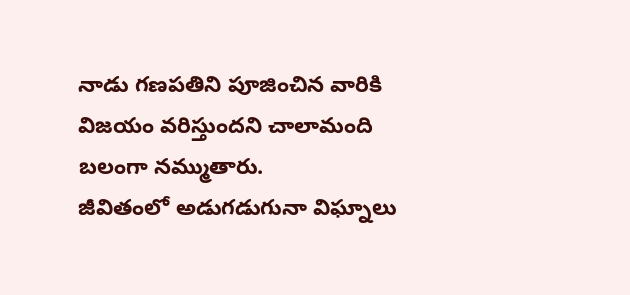నాడు గణపతిని పూజించిన వారికి విజయం వరిస్తుందని చాలామంది బలంగా నమ్ముతారు.
జీవితంలో అడుగడుగునా విఘ్నాలు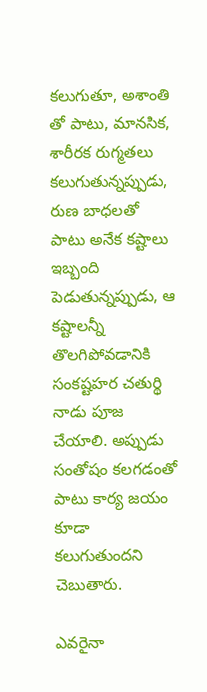కలుగుతూ, అశాంతి తో పాటు, మానసిక, శారీరక రుగ్మతలు కలుగుతున్నప్పుడు, రుణ బాధలతో పాటు అనేక కష్టాలు ఇబ్బంది పెడుతున్నప్పుడు, ఆ కష్టాలన్నీ తొలగిపోవడానికి సంకష్టహర చతుర్థి నాడు పూజ చేయాలి. అప్పుడు సంతోషం కలగడంతో పాటు కార్య జయం కూడా కలుగుతుందని చెబుతారు.

ఎవరైనా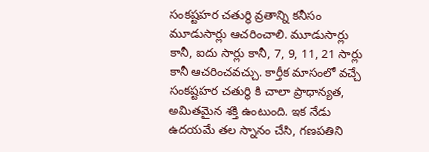సంకష్టహర చతుర్థి వ్రతాన్ని కనీసం మూడుసార్లు ఆచరించాలి. మూడుసార్లు కానీ, ఐదు సార్లు కానీ, 7, 9, 11, 21 సార్లు కానీ ఆచరించవచ్చు. కార్తీక మాసంలో వచ్చే సంకష్టహర చతుర్థి కి చాలా ప్రాధాన్యత, అమితమైన శక్తి ఉంటుంది. ఇక నేడు ఉదయమే తల స్నానం చేసి, గణపతిని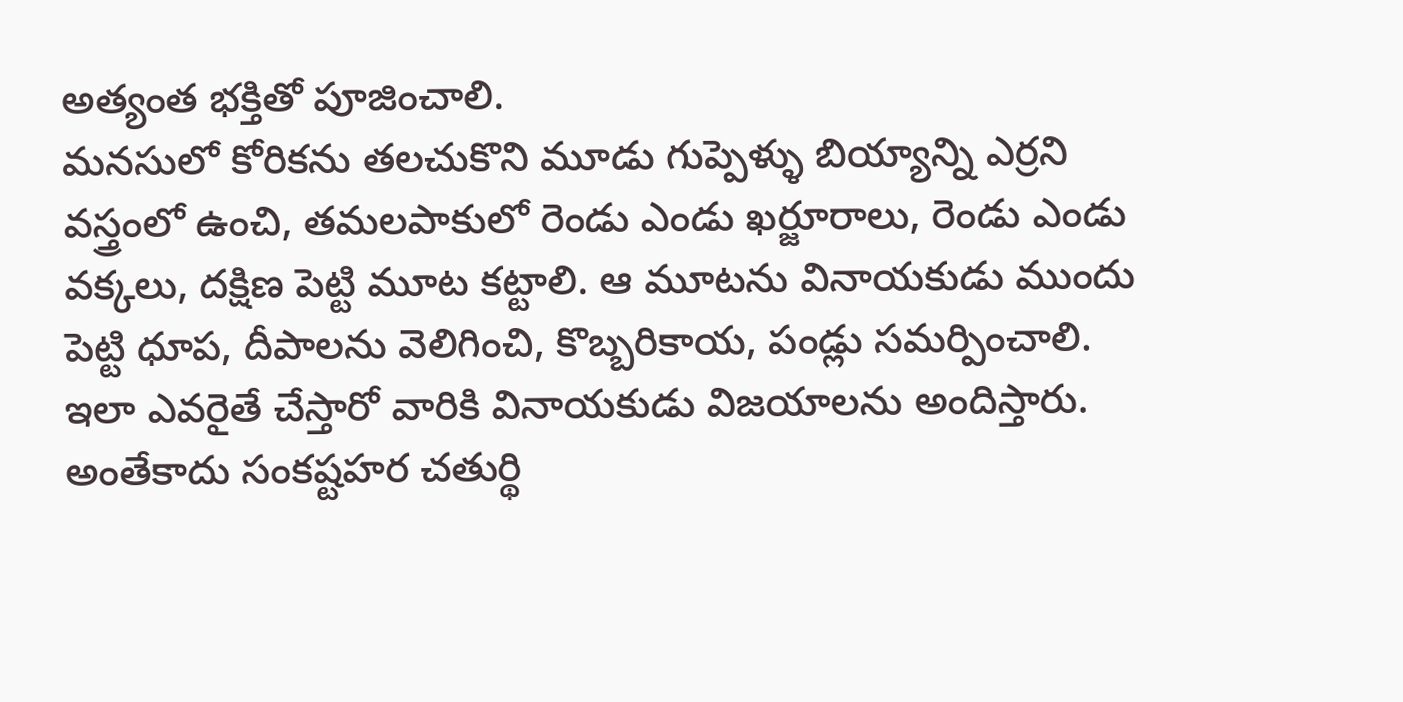అత్యంత భక్తితో పూజించాలి.
మనసులో కోరికను తలచుకొని మూడు గుప్పెళ్ళు బియ్యాన్ని ఎర్రని వస్త్రంలో ఉంచి, తమలపాకులో రెండు ఎండు ఖర్జూరాలు, రెండు ఎండు వక్కలు, దక్షిణ పెట్టి మూట కట్టాలి. ఆ మూటను వినాయకుడు ముందు పెట్టి ధూప, దీపాలను వెలిగించి, కొబ్బరికాయ, పండ్లు సమర్పించాలి. ఇలా ఎవరైతే చేస్తారో వారికి వినాయకుడు విజయాలను అందిస్తారు.
అంతేకాదు సంకష్టహర చతుర్థి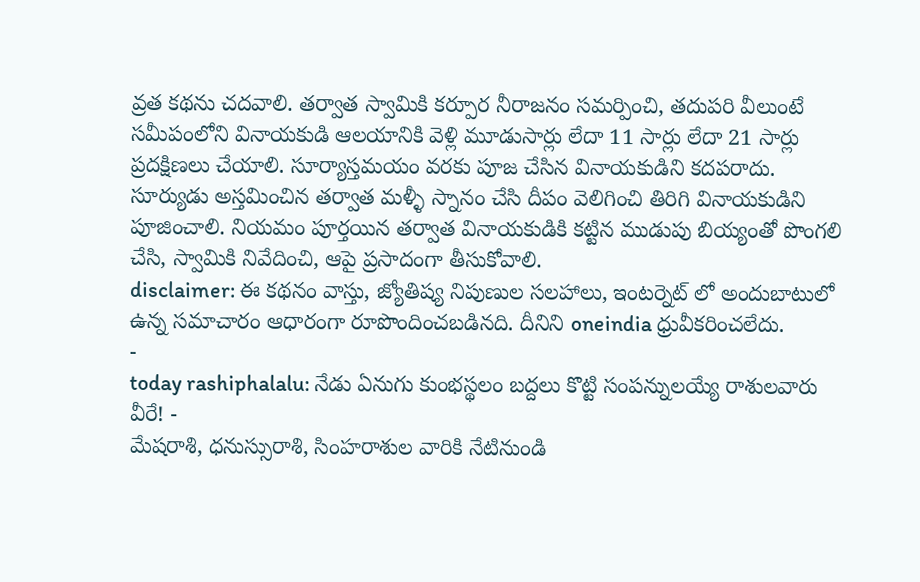వ్రత కథను చదవాలి. తర్వాత స్వామికి కర్పూర నీరాజనం సమర్పించి, తదుపరి వీలుంటే సమీపంలోని వినాయకుడి ఆలయానికి వెళ్లి మూడుసార్లు లేదా 11 సార్లు లేదా 21 సార్లు ప్రదక్షిణలు చేయాలి. సూర్యాస్తమయం వరకు పూజ చేసిన వినాయకుడిని కదపరాదు. సూర్యుడు అస్తమించిన తర్వాత మళ్ళీ స్నానం చేసి దీపం వెలిగించి తిరిగి వినాయకుడిని పూజించాలి. నియమం పూర్తయిన తర్వాత వినాయకుడికి కట్టిన ముడుపు బియ్యంతో పొంగలి చేసి, స్వామికి నివేదించి, ఆపై ప్రసాదంగా తీసుకోవాలి.
disclaimer: ఈ కథనం వాస్తు, జ్యోతిష్య నిపుణుల సలహాలు, ఇంటర్నెట్ లో అందుబాటులో ఉన్న సమాచారం ఆధారంగా రూపొందించబడినది. దీనిని oneindia ధ్రువీకరించలేదు.
-
today rashiphalalu: నేడు ఏనుగు కుంభస్థలం బద్దలు కొట్టి సంపన్నులయ్యే రాశులవారు వీరే! -
మేషరాశి, ధనుస్సురాశి, సింహరాశుల వారికి నేటినుండి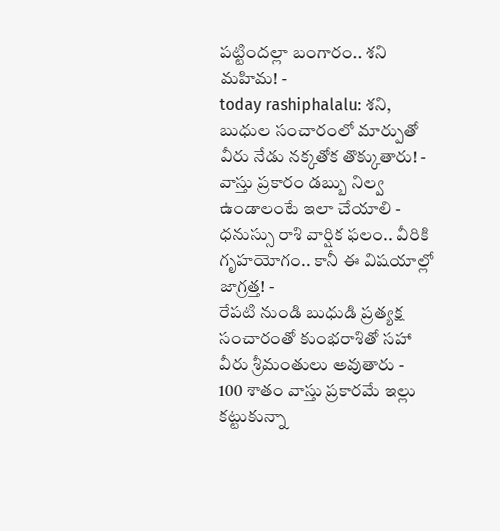పట్టిందల్లా బంగారం.. శని మహిమ! -
today rashiphalalu: శని, బుధుల సంచారంలో మార్పుతో వీరు నేడు నక్కతోక తొక్కుతారు! -
వాస్తు ప్రకారం డబ్బు నిల్వ ఉండాలంటే ఇలా చేయాలి -
ధనుస్సు రాశి వార్షిక ఫలం.. వీరికి గృహయోగం.. కానీ ఈ విషయాల్లో జాగ్రత్త! -
రేపటి నుండి బుధుడి ప్రత్యక్ష సంచారంతో కుంభరాశితో సహా వీరు శ్రీమంతులు అవుతారు -
100 శాతం వాస్తు ప్రకారమే ఇల్లు కట్టుకున్నా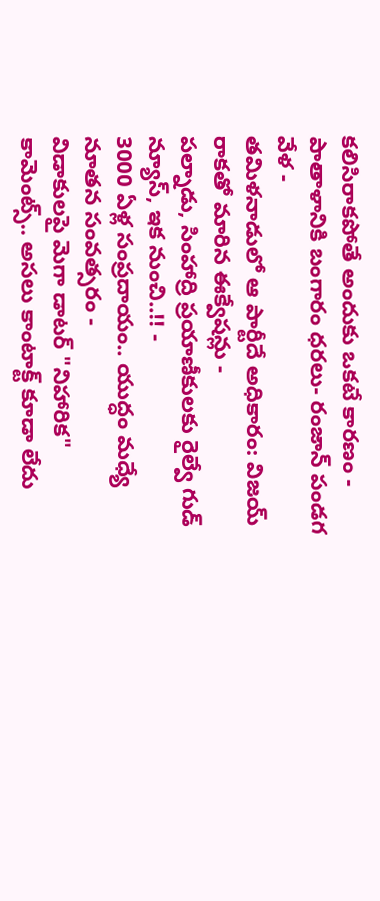కలిసిరాకపోతే అందుకు ఒకటే కారణం -
పాతాళానికి బంగారం ధరలు- రంజాన్ పండగ వేళ -
తమిళనాడులో ఆ పార్టీదే అధికారం: విజయ్ రాకతో మారిన ఈక్వేషన్లు -
పల్నాడు, సింహాద్రి ప్రయాణీకులకు రైల్వే గుడ్ న్యూస్, ఇక నుంచి..!! -
3000 ఏళ్ల సంప్రదాయం.. యుద్ధం మధ్యే నూతన సంవత్సరం -
విడాకులపై మెగా డాటర్ "నిహారిక" కామెంట్స్.. అసలు కాంటాక్ట్ కూడా లేదు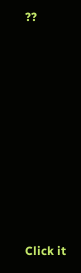??












Click it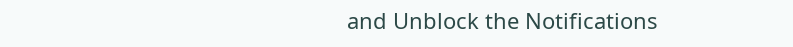and Unblock the Notifications